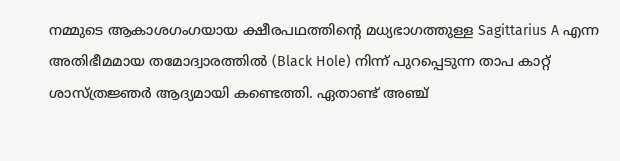നമ്മുടെ ആകാശഗംഗയായ ക്ഷീരപഥത്തിന്റെ മധ്യഭാഗത്തുള്ള Sagittarius A എന്ന അതിഭീമമായ തമോദ്വാരത്തിൽ (Black Hole) നിന്ന് പുറപ്പെടുന്ന താപ കാറ്റ് ശാസ്ത്രജ്ഞർ ആദ്യമായി കണ്ടെത്തി. ഏതാണ്ട് അഞ്ച്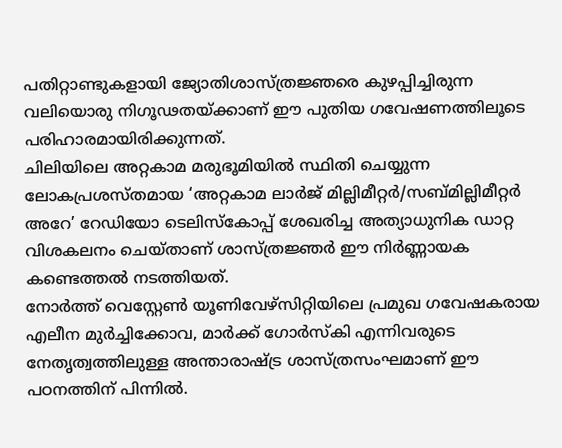പതിറ്റാണ്ടുകളായി ജ്യോതിശാസ്ത്രജ്ഞരെ കുഴപ്പിച്ചിരുന്ന വലിയൊരു നിഗൂഢതയ്ക്കാണ് ഈ പുതിയ ഗവേഷണത്തിലൂടെ പരിഹാരമായിരിക്കുന്നത്.
ചിലിയിലെ അറ്റകാമ മരുഭൂമിയിൽ സ്ഥിതി ചെയ്യുന്ന ലോകപ്രശസ്തമായ ‘അറ്റകാമ ലാർജ് മില്ലിമീറ്റർ/സബ്മില്ലിമീറ്റർ അറേ’ റേഡിയോ ടെലിസ്കോപ്പ് ശേഖരിച്ച അത്യാധുനിക ഡാറ്റ വിശകലനം ചെയ്താണ് ശാസ്ത്രജ്ഞർ ഈ നിർണ്ണായക കണ്ടെത്തൽ നടത്തിയത്.
നോർത്ത് വെസ്റ്റേൺ യൂണിവേഴ്സിറ്റിയിലെ പ്രമുഖ ഗവേഷകരായ എലീന മുർച്ചിക്കോവ, മാർക്ക് ഗോർസ്കി എന്നിവരുടെ നേതൃത്വത്തിലുള്ള അന്താരാഷ്ട്ര ശാസ്ത്രസംഘമാണ് ഈ പഠനത്തിന് പിന്നിൽ.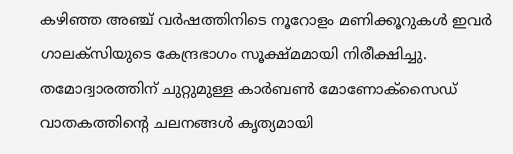കഴിഞ്ഞ അഞ്ച് വർഷത്തിനിടെ നൂറോളം മണിക്കൂറുകൾ ഇവർ ഗാലക്സിയുടെ കേന്ദ്രഭാഗം സൂക്ഷ്മമായി നിരീക്ഷിച്ചു.
തമോദ്വാരത്തിന് ചുറ്റുമുള്ള കാർബൺ മോണോക്സൈഡ് വാതകത്തിന്റെ ചലനങ്ങൾ കൃത്യമായി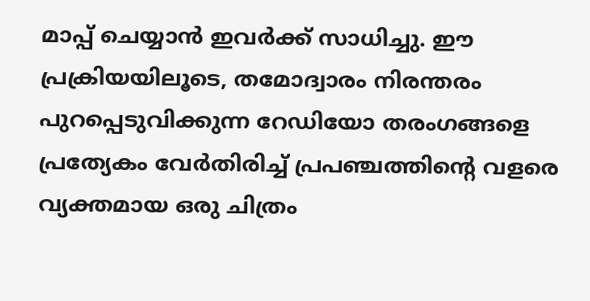മാപ്പ് ചെയ്യാൻ ഇവർക്ക് സാധിച്ചു. ഈ പ്രക്രിയയിലൂടെ, തമോദ്വാരം നിരന്തരം പുറപ്പെടുവിക്കുന്ന റേഡിയോ തരംഗങ്ങളെ പ്രത്യേകം വേർതിരിച്ച് പ്രപഞ്ചത്തിന്റെ വളരെ വ്യക്തമായ ഒരു ചിത്രം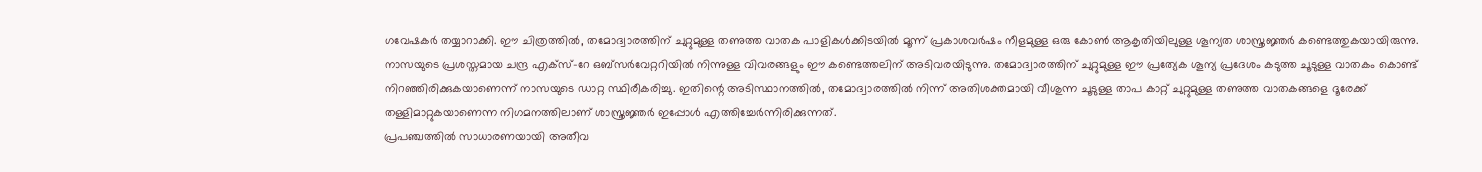ഗവേഷകർ തയ്യാറാക്കി. ഈ ചിത്രത്തിൽ, തമോദ്വാരത്തിന് ചുറ്റുമുള്ള തണുത്ത വാതക പാളികൾക്കിടയിൽ മൂന്ന് പ്രകാശവർഷം നീളമുള്ള ഒരു കോൺ ആകൃതിയിലുള്ള ശൂന്യത ശാസ്ത്രജ്ഞർ കണ്ടെത്തുകയായിരുന്നു.
നാസയുടെ പ്രശസ്തമായ ചന്ദ്ര എക്സ്-റേ ഒബ്സർവേറ്ററിയിൽ നിന്നുള്ള വിവരങ്ങളും ഈ കണ്ടെത്തലിന് അടിവരയിടുന്നു. തമോദ്വാരത്തിന് ചുറ്റുമുള്ള ഈ പ്രത്യേക ശൂന്യ പ്രദേശം കടുത്ത ചൂടുള്ള വാതകം കൊണ്ട് നിറഞ്ഞിരിക്കുകയാണെന്ന് നാസയുടെ ഡാറ്റ സ്ഥിരീകരിച്ചു. ഇതിന്റെ അടിസ്ഥാനത്തിൽ, തമോദ്വാരത്തിൽ നിന്ന് അതിശക്തമായി വീശുന്ന ചൂടുള്ള താപ കാറ്റ് ചുറ്റുമുള്ള തണുത്ത വാതകങ്ങളെ ദൂരേക്ക് തള്ളിമാറ്റുകയാണെന്ന നിഗമനത്തിലാണ് ശാസ്ത്രജ്ഞർ ഇപ്പോൾ എത്തിച്ചേർന്നിരിക്കുന്നത്.
പ്രപഞ്ചത്തിൽ സാധാരണയായി അതീവ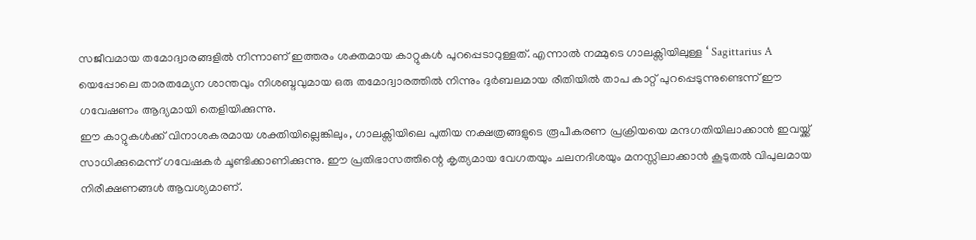സജീവമായ തമോദ്വാരങ്ങളിൽ നിന്നാണ് ഇത്തരം ശക്തമായ കാറ്റുകൾ പുറപ്പെടാറുള്ളത്. എന്നാൽ നമ്മുടെ ഗാലക്സിയിലുള്ള ‘ Sagittarius A യെപ്പോലെ താരതമ്യേന ശാന്തവും നിശബ്ദവുമായ ഒരു തമോദ്വാരത്തിൽ നിന്നും ദുർബലമായ രീതിയിൽ താപ കാറ്റ് പുറപ്പെടുന്നുണ്ടെന്ന് ഈ ഗവേഷണം ആദ്യമായി തെളിയിക്കുന്നു.
ഈ കാറ്റുകൾക്ക് വിനാശകരമായ ശക്തിയില്ലെങ്കിലും, ഗാലക്സിയിലെ പുതിയ നക്ഷത്രങ്ങളുടെ രൂപീകരണ പ്രക്രിയയെ മന്ദഗതിയിലാക്കാൻ ഇവയ്ക്ക് സാധിക്കുമെന്ന് ഗവേഷകർ ചൂണ്ടിക്കാണിക്കുന്നു. ഈ പ്രതിഭാസത്തിന്റെ കൃത്യമായ വേഗതയും ചലനദിശയും മനസ്സിലാക്കാൻ കൂടുതൽ വിപുലമായ നിരീക്ഷണങ്ങൾ ആവശ്യമാണ്.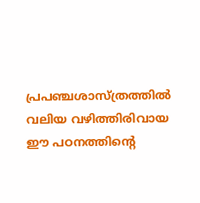പ്രപഞ്ചശാസ്ത്രത്തിൽ വലിയ വഴിത്തിരിവായ ഈ പഠനത്തിന്റെ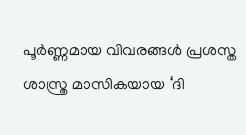പൂർണ്ണമായ വിവരങ്ങൾ പ്രശസ്ത ശാസ്ത്ര മാസികയായ ‘ദി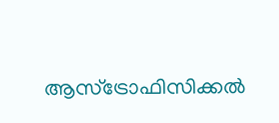ആസ്ട്രോഫിസിക്കൽ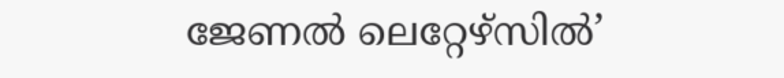ജേണൽ ലെറ്റേഴ്സിൽ’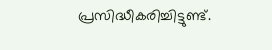പ്രസിദ്ധീകരിച്ചിട്ടുണ്ട്.